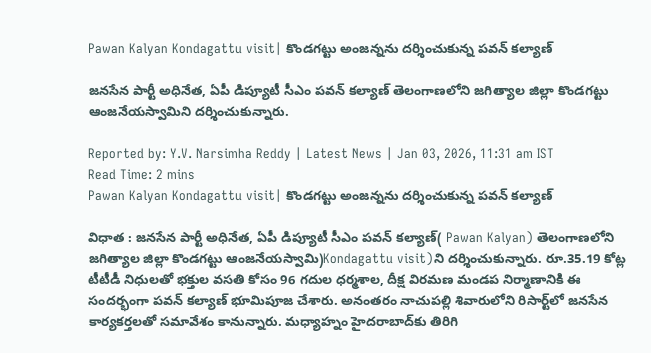Pawan Kalyan Kondagattu visit| కొండగట్టు అంజన్నను దర్శించుకున్న పవన్‌ కల్యాణ్‌

జనసేన పార్టీ అధినేత, ఏపీ డిప్యూటీ సీఎం పవన్‌ కల్యాణ్‌ తెలంగాణలోని జగిత్యాల జిల్లా కొండగట్టు ఆంజనేయస్వామిని దర్శించుకున్నారు.

Reported by: Y.V. Narsimha Reddy | Latest News | Jan 03, 2026, 11:31 am IST
Read Time: 2 mins
Pawan Kalyan Kondagattu visit| కొండగట్టు అంజన్నను దర్శించుకున్న పవన్‌ కల్యాణ్‌

విధాత : జనసేన పార్టీ అధినేత, ఏపీ డిప్యూటీ సీఎం పవన్‌ కల్యాణ్‌( Pawan Kalyan) తెలంగాణలోని జగిత్యాల జిల్లా కొండగట్టు ఆంజనేయస్వామి)Kondagattu visit)ని దర్శించుకున్నారు. రూ.35.19 కోట్ల టీటీడీ నిధులతో భక్తుల వసతి కోసం 96 గదుల ధర్మశాల, దీక్ష విరమణ మండప నిర్మాణానికి ఈ సందర్భంగా పవన్ కల్యాణ్ భూమిపూజ చేశారు. అనంతరం నాచుపల్లి శివారులోని రిసార్ట్‌లో జనసేన కార్యకర్తలతో సమావేశం కానున్నారు. మధ్యాహ్నం హైదరాబాద్‌కు తిరిగి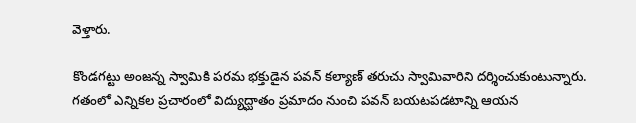వెళ్తారు.

కొండగట్టు అంజన్న స్వామికి పరమ భక్తుడైన పవన్ కల్యాణ్ తరుచు స్వామివారిని దర్శించుకుంటున్నారు. గతంలో ఎన్నికల ప్రచారంలో విద్యుద్ఘాతం ప్రమాదం నుంచి పవన్ బయటపడటాన్ని ఆయన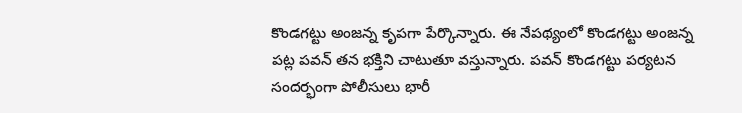కొండగట్టు అంజన్న కృపగా పేర్కొన్నారు. ఈ నేపథ్యంలో కొండగట్టు అంజన్న పట్ల పవన్ తన భక్తిని చాటుతూ వస్తున్నారు. పవన్ కొండగట్టు పర్యటన సందర్భంగా పోలీసులు భారీ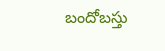బందోబస్తు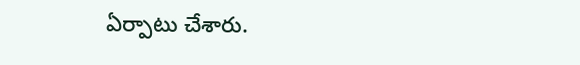ఏర్పాటు చేశారు.